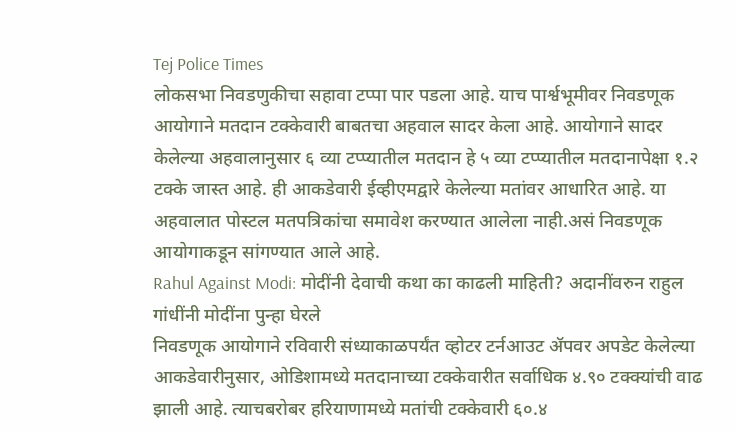Tej Police Times
लोकसभा निवडणुकीचा सहावा टप्पा पार पडला आहे. याच पार्श्वभूमीवर निवडणूक आयोगाने मतदान टक्केवारी बाबतचा अहवाल सादर केला आहे. आयोगाने सादर केलेल्या अहवालानुसार ६ व्या टप्प्यातील मतदान हे ५ व्या टप्प्यातील मतदानापेक्षा १.२ टक्के जास्त आहे. ही आकडेवारी ईव्हीएमद्वारे केलेल्या मतांवर आधारित आहे. या अहवालात पोस्टल मतपत्रिकांचा समावेश करण्यात आलेला नाही.असं निवडणूक आयोगाकडून सांगण्यात आले आहे.
Rahul Against Modi: मोदींनी देवाची कथा का काढली माहिती? अदानींवरुन राहुल गांधींनी मोदींना पुन्हा घेरले
निवडणूक आयोगाने रविवारी संध्याकाळपर्यंत व्होटर टर्नआउट ॲपवर अपडेट केलेल्या आकडेवारीनुसार, ओडिशामध्ये मतदानाच्या टक्केवारीत सर्वाधिक ४.९० टक्क्यांची वाढ झाली आहे. त्याचबरोबर हरियाणामध्ये मतांची टक्केवारी ६०.४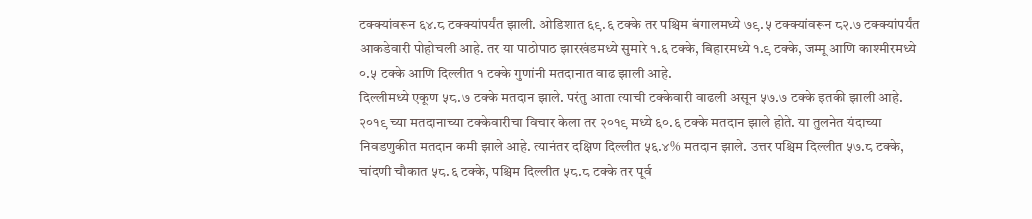टक्क्यांवरून ६४.८ टक्क्यांपर्यंत झाली. ओडिशात ६९.६ टक्के तर पश्चिम बंगालमध्ये ७९.५ टक्क्यांवरून ८२.७ टक्क्यांपर्यंत आकडेवारी पोहोचली आहे. तर या पाठोपाठ झारखंडमध्ये सुमारे १.६ टक्के, बिहारमध्ये १.९ टक्के, जम्मू आणि काश्मीरमध्ये ०.५ टक्के आणि दिल्लीत १ टक्के गुणांनी मतदानात वाढ झाली आहे.
दिल्लीमध्ये एकूण ५८.७ टक्के मतदान झाले. परंतु आता त्याची टक्केवारी वाढली असून ५७.७ टक्के इतकी झाली आहे. २०१९ च्या मतदानाच्या टक्केवारीचा विचार केला तर २०१९ मध्ये ६०.६ टक्के मतदान झाले होते. या तुलनेत यंदाच्या निवडणुकीत मतदान कमी झाले आहे. त्यानंतर दक्षिण दिल्लीत ५६.४% मतदान झाले. उत्तर पश्चिम दिल्लीत ५७.८ टक्के, चांदणी चौकात ५८.६ टक्के, पश्चिम दिल्लीत ५८.८ टक्के तर पूर्व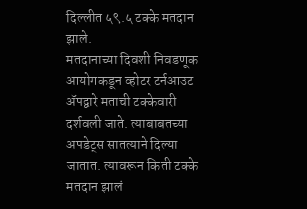दिल्लीत ५९.५ टक्के मतदान झाले.
मतदानाच्या दिवशी निवडणूक आयोगकडून व्होटर टर्नआउट ॲपद्वारे मताची टक्केवारी दर्शवली जाते. त्याबाबतच्या अपडेट्स सातत्याने दिल्या जातात. त्यावरून किती टक्के मतदान झालं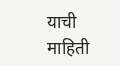याची माहिती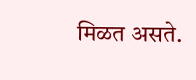मिळत असते.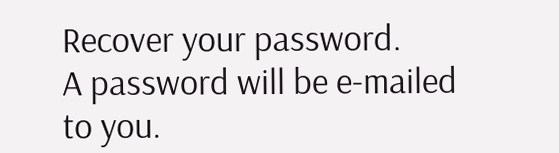Recover your password.
A password will be e-mailed to you.